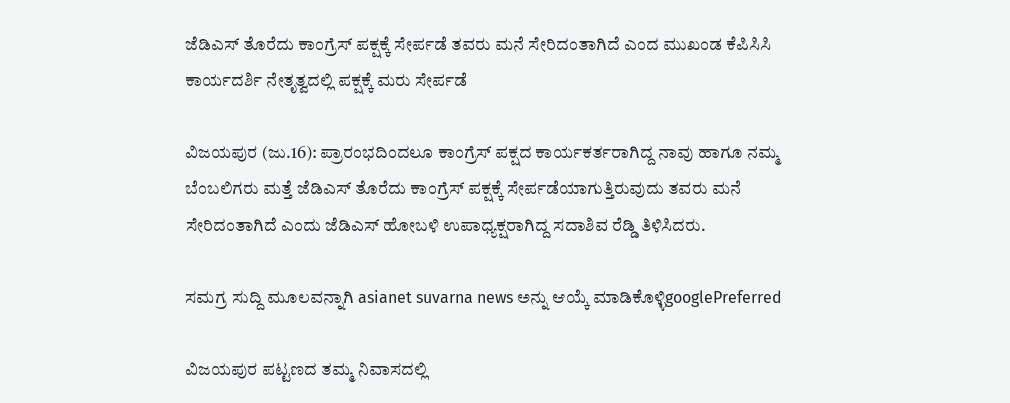ಜೆಡಿಎಸ್ ತೊರೆದು ಕಾಂಗ್ರೆಸ್ ಪಕ್ಷಕ್ಕೆ ಸೇರ್ಪಡೆ ತವರು ಮನೆ ಸೇರಿದಂತಾಗಿದೆ ಎಂದ ಮುಖಂಡ ಕೆಪಿಸಿಸಿ ಕಾರ್ಯದರ್ಶಿ ನೇತೃತ್ವದಲ್ಲಿ ಪಕ್ಷಕ್ಕೆ ಮರು ಸೇರ್ಪಡೆ

ವಿಜಯಪುರ (ಜು.16): ಪ್ರಾರಂಭದಿಂದಲೂ ಕಾಂಗ್ರೆಸ್ ಪಕ್ಷದ ಕಾರ್ಯಕರ್ತರಾಗಿದ್ದ ನಾವು ಹಾಗೂ ನಮ್ಮ ಬೆಂಬಲಿಗರು ಮತ್ತೆ ಜೆಡಿಎಸ್ ತೊರೆದು ಕಾಂಗ್ರೆಸ್ ಪಕ್ಷಕ್ಕೆ ಸೇರ್ಪಡೆಯಾಗುತ್ತಿರುವುದು ತವರು ಮನೆ ಸೇರಿದಂತಾಗಿದೆ ಎಂದು ಜೆಡಿಎಸ್ ಹೋಬಳಿ ಉಪಾಧ್ಯಕ್ಷರಾಗಿದ್ದ ಸದಾಶಿವ ರೆಡ್ಡಿ ತಿಳಿಸಿದರು.

ಸಮಗ್ರ ಸುದ್ದಿ ಮೂಲವನ್ನಾಗಿ asianet suvarna news ಅನ್ನು ಆಯ್ಕೆ ಮಾಡಿಕೊಳ್ಳಿgooglePreferred

ವಿಜಯಪುರ ಪಟ್ಟಣದ ತಮ್ಮ ನಿವಾಸದಲ್ಲಿ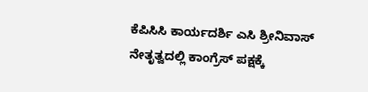ಕೆಪಿಸಿಸಿ ಕಾರ್ಯದರ್ಶಿ ಎಸಿ ಶ್ರೀನಿವಾಸ್ ನೇತೃತ್ವದಲ್ಲಿ ಕಾಂಗ್ರೆಸ್ ಪಕ್ಷಕ್ಕೆ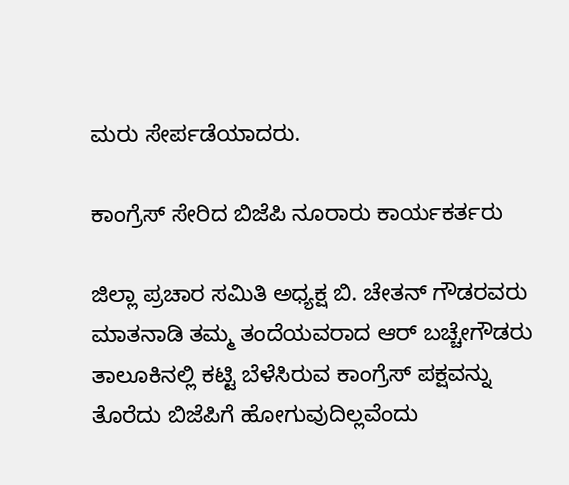ಮರು ಸೇರ್ಪಡೆಯಾದರು.

ಕಾಂಗ್ರೆಸ್‌ ಸೇರಿದ ಬಿಜೆಪಿ ನೂರಾರು ಕಾರ್ಯಕರ್ತರು

ಜಿಲ್ಲಾ ಪ್ರಚಾರ ಸಮಿತಿ ಅಧ್ಯಕ್ಷ ಬಿ. ಚೇತನ್ ಗೌಡರವರು ಮಾತನಾಡಿ ತಮ್ಮ ತಂದೆಯವರಾದ ಆರ್‌ ಬಚ್ಚೇಗೌಡರು ತಾಲೂಕಿನಲ್ಲಿ ಕಟ್ಟಿ ಬೆಳೆಸಿರುವ ಕಾಂಗ್ರೆಸ್ ಪಕ್ಷವನ್ನು ತೊರೆದು ಬಿಜೆಪಿಗೆ ಹೋಗುವುದಿಲ್ಲವೆಂದು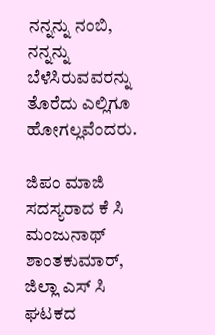ನನ್ನನ್ನು ನಂಬಿ, ನನ್ನನ್ನು ಬೆಳೆಸಿರುವವರನ್ನು ತೊರೆದು ಎಲ್ಲಿಗೂ ಹೋಗಲ್ಲವೆಂದರು.

ಜಿಪಂ ಮಾಜಿ ಸದಸ್ಯರಾದ ಕೆ ಸಿ ಮಂಜುನಾಥ್ ಶಾಂತಕುಮಾರ್, ಜಿಲ್ಲಾ ಎಸ್‌ ಸಿ ಘಟಕದ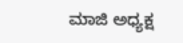ಮಾಜಿ ಅಧ್ಯಕ್ಷ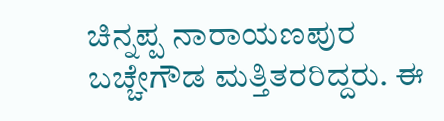ಚಿನ್ನಪ್ಪ ನಾರಾಯಣಪುರ ಬಚ್ಚೇಗೌಡ ಮತ್ತಿತರರಿದ್ದರು. ಈ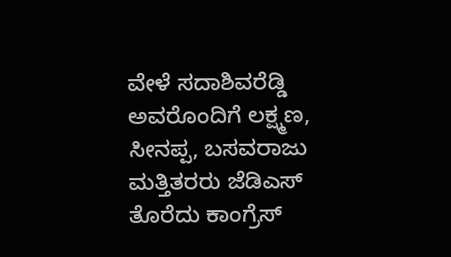ವೇಳೆ ಸದಾಶಿವರೆಡ್ಡಿ ಅವರೊಂದಿಗೆ ಲಕ್ಷ್ಮಣ, ಸೀನಪ್ಪ, ಬಸವರಾಜು ಮತ್ತಿತರರು ಜೆಡಿಎಸ್ ತೊರೆದು ಕಾಂಗ್ರೆಸ್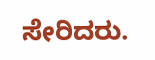ಸೇರಿದರು.